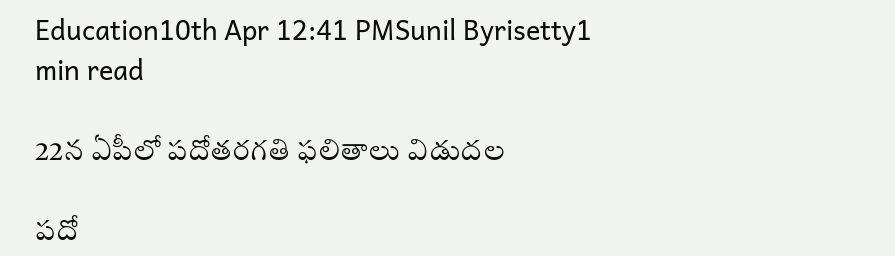Education10th Apr 12:41 PMSunil Byrisetty1 min read

22న ఏపీలో పదోతరగతి ఫలితాలు విడుదల

పదో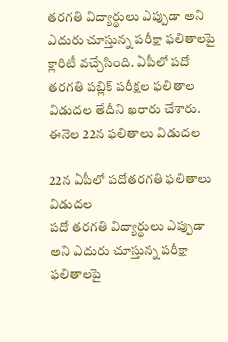తరగతి విద్యార్థులు ఎప్పుడా అని ఎదురు చూస్తున్న పరీక్షా ఫలితాలపై క్లారిటీ వచ్చేసింది. ఏపీలో పదో తరగతి పబ్లిక్ పరీక్షల ఫలితాల విడుదల తేదీని ఖరారు చేశారు. ఈనెల 22న ఫలితాలు విడుదల

22న ఏపీలో పదోతరగతి ఫలితాలు విడుదల
పదో తరగతి విద్యార్థులు ఎప్పుడా అని ఎదురు చూస్తున్న పరీక్షా ఫలితాలపై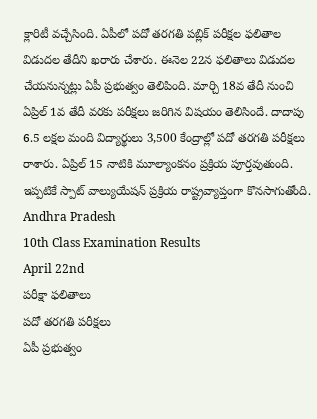క్లారిటీ వచ్చేసింది. ఏపీలో పదో తరగతి పబ్లిక్ పరీక్షల ఫలితాల విడుదల తేదీని ఖరారు చేశారు. ఈనెల 22న ఫలితాలు విడుదల చేయనున్నట్లు ఏపీ ప్రభుత్వం తెలిపింది. మార్చి 18వ తేదీ నుంచి ఏప్రిల్ 1వ తేదీ వరకు పరీక్షలు జరిగిన విషయం తెలిసిందే. దాదాపు 6.5 లక్షల మంది విద్యార్థులు 3,500 కేంద్రాల్లో పదో తరగతి పరీక్షలు రాశారు. ఏప్రిల్ 15 నాటికి మూల్యాంకనం ప్రక్రియ పూర్తవుతుంది. ఇప్పటికే స్పాట్ వాల్యుయేషన్ ప్రక్రియ రాష్ట్రవ్యాప్తంగా కొనసాగుతోంది.
Andhra Pradesh
10th Class Examination Results
April 22nd
పరీక్షా ఫలితాలు
పదో తరగతి పరీక్షలు
ఏపీ ప్రభుత్వం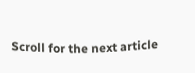Scroll for the next article